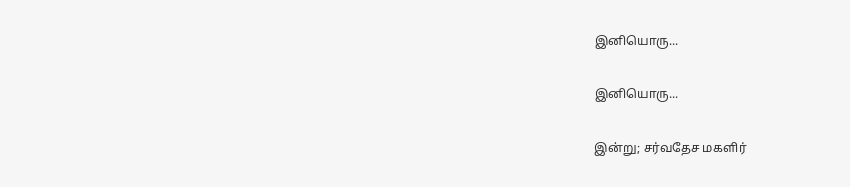இனியொரு...

இனியொரு...

இன்று; சர்வதேச மகளிர்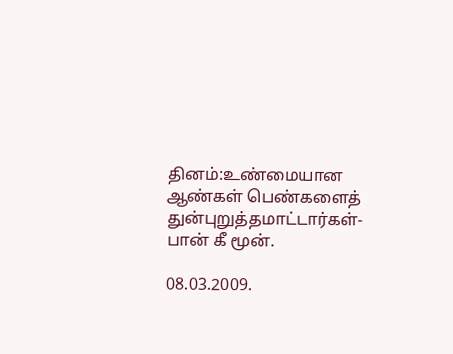தினம்:உண்மையான ஆண்கள் பெண்களைத் துன்புறுத்தமாட்டார்கள்-பான் கீ மூன்.

08.03.2009.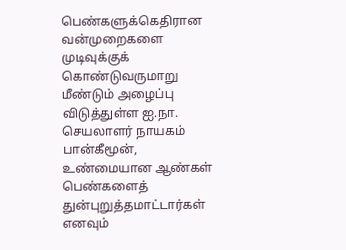பெண்களுக்கெதிரான வன்முறைகளை முடிவுக்குக் கொண்டுவருமாறு மீண்டும் அழைப்பு விடுத்துள்ள ஐ.நா. செயலாளர் நாயகம் பான்கீமூன், உண்மையான ஆண்கள் பெண்களைத் துன்புறுத்தமாட்டார்கள் எனவும்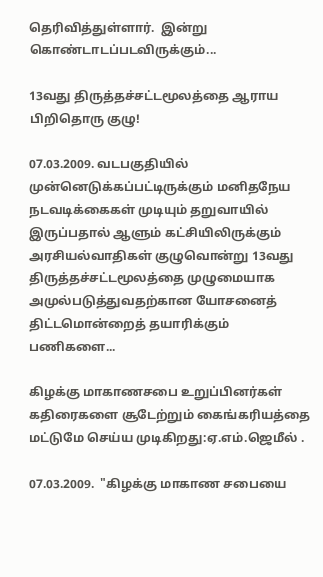தெரிவித்துள்ளார்.  இன்று  கொண்டாடப்படவிருக்கும்...

13வது திருத்தச்சட்டமூலத்தை ஆராய பிறிதொரு குழு!

07.03.2009. வடபகுதியில் முன்னெடுக்கப்பட்டிருக்கும் மனிதநேய நடவடிக்கைகள் முடியும் தறுவாயில் இருப்பதால் ஆளும் கட்சியிலிருக்கும் அரசியல்வாதிகள் குழுவொன்று 13வது திருத்தச்சட்டமூலத்தை முழுமையாக அமுல்படுத்துவதற்கான யோசனைத் திட்டமொன்றைத் தயாரிக்கும் பணிகளை...

கிழக்கு மாகாணசபை உறுப்பினர்கள் கதிரைகளை சூடேற்றும் கைங்கரியத்தை மட்டுமே செய்ய முடிகிறது:ஏ.எம்.ஜெமீல் .

07.03.2009.  "கிழக்கு மாகாண சபையை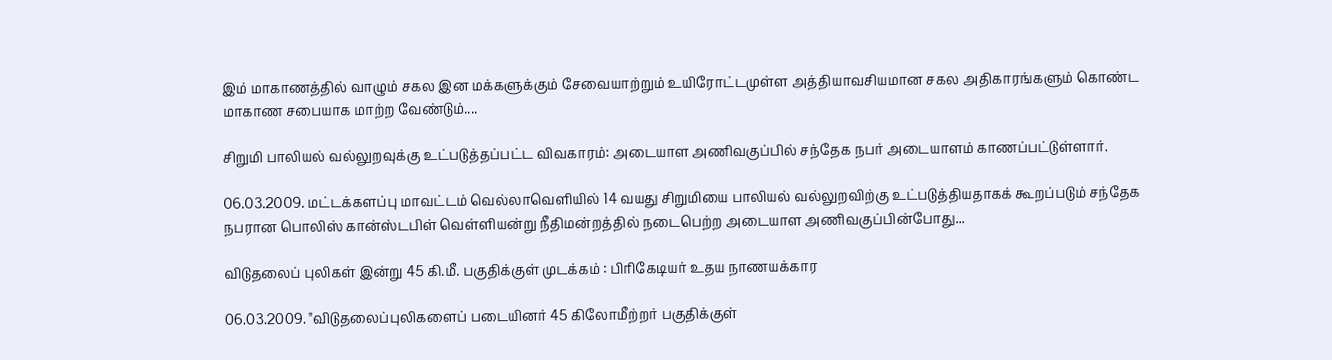இம் மாகாணத்தில் வாழும் சகல இன மக்களுக்கும் சேவையாற்றும் உயிரோட்டமுள்ள அத்தியாவசியமான சகல அதிகாரங்களும் கொண்ட மாகாண சபையாக மாற்ற வேண்டும்....

சிறுமி பாலியல் வல்லுறவுக்கு உட்படுத்தப்பட்ட விவகாரம்: அடையாள அணிவகுப்பில் சந்தேக நபர் அடையாளம் காணப்பட்டுள்ளார்.

06.03.2009. மட்டக்களப்பு மாவட்டம் வெல்லாவெளியில் 14 வயது சிறுமியை பாலியல் வல்லுறவிற்கு உட்படுத்தியதாகக் கூறப்படும் சந்தேக நபரான பொலிஸ் கான்ஸ்டபிள் வெள்ளியன்று நீதிமன்றத்தில் நடைபெற்ற அடையாள அணிவகுப்பின்போது...

விடுதலைப் புலிகள் இன்று 45 கி.மீ. பகுதிக்குள் முடக்கம் : பிரிகேடியர் உதய நாணயக்கார

06.03.2009. "விடுதலைப்புலிகளைப் படையினர் 45 கிலோமீற்றர் பகுதிக்குள்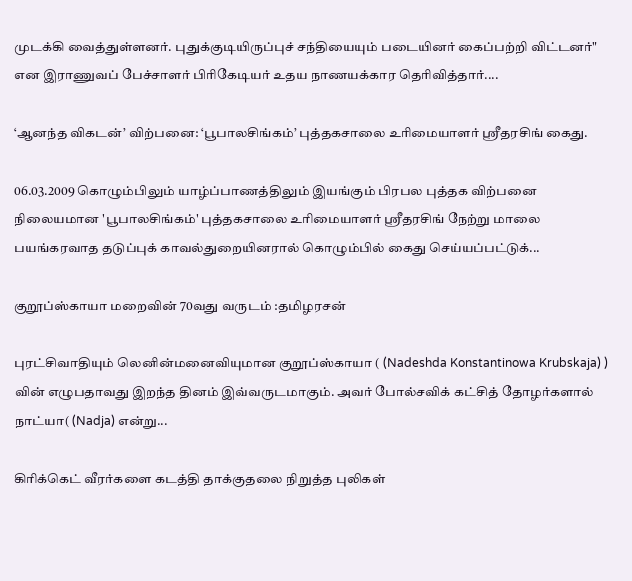முடக்கி வைத்துள்ளனர். புதுக்குடியிருப்புச் சந்தியையும் படையினர் கைப்பற்றி விட்டனர்" என இராணுவப் பேச்சாளர் பிரிகேடியர் உதய நாணயக்கார தெரிவித்தார்....

‘ஆனந்த விகடன்’ விற்பனை: ‘பூபாலசிங்கம்’ புத்தகசாலை உரிமையாளர் ஸ்ரீதரசிங் கைது.

06.03.2009 கொழும்பிலும் யாழ்ப்பாணத்திலும் இயங்கும் பிரபல புத்தக விற்பனை நிலையமான 'பூபாலசிங்கம்' புத்தகசாலை உரிமையாளர் ஸ்ரீதரசிங் நேற்று மாலை பயங்கரவாத தடுப்புக் காவல்துறையினரால் கொழும்பில் கைது செய்யப்பட்டுக்...

குறூப்ஸ்காயா மறைவின் 70வது வருடம் :தமிழரசன்

புரட்சிவாதியும் லெனின்மனைவியுமான குறூப்ஸ்காயா ( (Nadeshda Konstantinowa Krubskaja) ) வின் எழுபதாவது இறந்த தினம் இவ்வருடமாகும். அவர் போல்சவிக் கட்சித் தோழர்களால் நாட்யா( (Nadja) என்று...

கிரிக்கெட் வீரர்களை கடத்தி தாக்குதலை நிறுத்த புலிகள்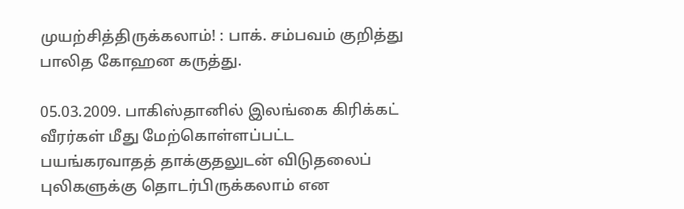முயற்சித்திருக்கலாம்! : பாக். சம்பவம் குறித்து பாலித கோஹன கருத்து.

05.03.2009. பாகிஸ்தானில் இலங்கை கிரிக்கட் வீரர்கள் மீது மேற்கொள்ளப்பட்ட பயங்கரவாதத் தாக்குதலுடன் விடுதலைப் புலிகளுக்கு தொடர்பிருக்கலாம் என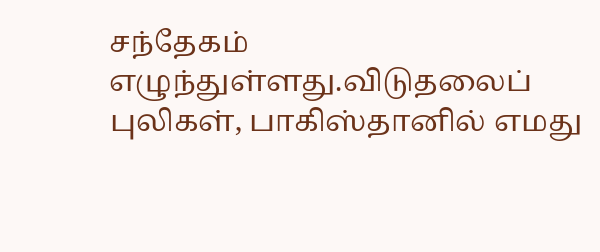சந்தேகம் எழுந்துள்ளது.விடுதலைப் புலிகள், பாகிஸ்தானில் எமது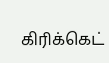கிரிக்கெட்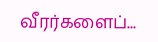வீரர்களைப்...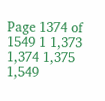Page 1374 of 1549 1 1,373 1,374 1,375 1,549